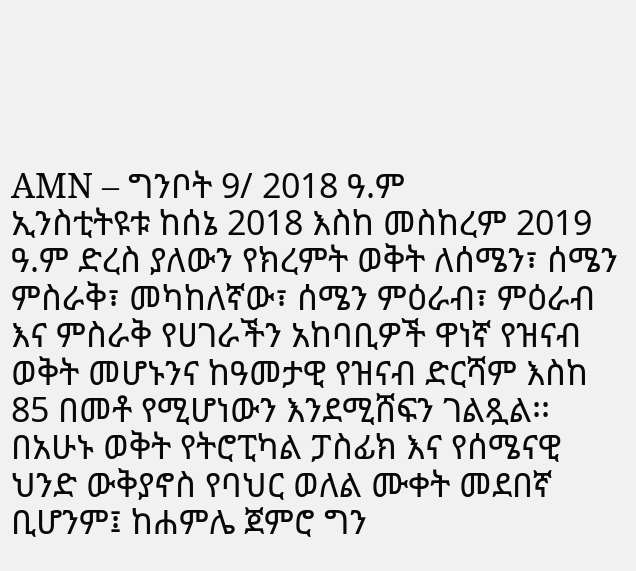AMN – ግንቦት 9/ 2018 ዓ.ም
ኢንስቲትዩቱ ከሰኔ 2018 እስከ መስከረም 2019 ዓ.ም ድረስ ያለውን የክረምት ወቅት ለሰሜን፣ ሰሜን ምስራቅ፣ መካከለኛው፣ ሰሜን ምዕራብ፣ ምዕራብ እና ምስራቅ የሀገራችን አከባቢዎች ዋነኛ የዝናብ ወቅት መሆኑንና ከዓመታዊ የዝናብ ድርሻም እስከ 85 በመቶ የሚሆነውን እንደሚሸፍን ገልጿል፡፡
በአሁኑ ወቅት የትሮፒካል ፓስፊክ እና የሰሜናዊ ህንድ ውቅያኖስ የባህር ወለል ሙቀት መደበኛ ቢሆንም፤ ከሐምሌ ጀምሮ ግን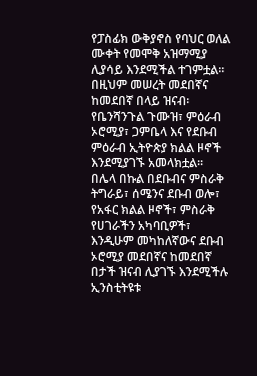የፓስፊክ ውቅያኖስ የባህር ወለል ሙቀት የመሞቅ አዝማሚያ ሊያሳይ እንደሚችል ተገምቷል፡፡
በዚህም መሠረት መደበኛና ከመደበኛ በላይ ዝናብ፡ የቤንሻንጉል ጉሙዝ፣ ምዕራብ ኦሮሚያ፣ ጋምቤላ እና የደቡብ ምዕራብ ኢትዮጵያ ክልል ዞኖች እንደሚያገኙ አመላክቷል፡፡
በሌላ በኩል በደቡብና ምስራቅ ትግራይ፣ ሰሜንና ደቡብ ወሎ፣ የአፋር ክልል ዞኖች፣ ምስራቅ የሀገራችን አካባቢዎች፣ እንዲሁም መካከለኛውና ደቡብ ኦሮሚያ መደበኛና ከመደበኛ በታች ዝናብ ሊያገኙ እንደሚችሉ ኢንስቲትዩቱ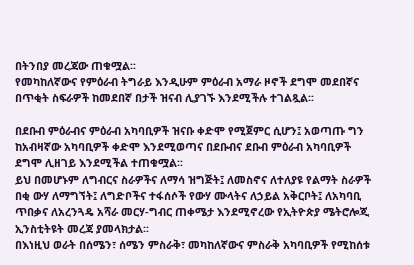በትንበያ መረጃው ጠቁሟል፡፡
የመካከለኛውና የምዕራብ ትግራይ እንዲሁም ምዕራብ አማራ ዞኖች ደግሞ መደበኛና በጥቂት ስፍራዎች ከመደበኛ በታች ዝናብ ሊያገኙ እንደሚችሉ ተገልጿል፡፡

በደቡብ ምዕራብና ምዕራብ አካባቢዎች ዝናቡ ቀድሞ የሚጀምር ሲሆን፤ አወጣጡ ግን ከአብዛኛው አካባቢዎች ቀድሞ እንደሚወጣና በደቡብና ደቡብ ምዕራብ አካባቢዎች ደግሞ ሊዘገይ እንደሚችል ተጠቁሟል፡፡
ይህ በመሆኑም ለግብርና ስራዎችና ለማሳ ዝግጅት፤ ለመስኖና ለተለያዩ የልማት ስራዎች በቂ ውሃ ለማግኘት፤ ለግድቦችና ተፋሰሶች የውሃ ሙላትና ለኃይል አቅርቦት፤ ለአካባቢ ጥበቃና ለአረንጓዴ አሻራ መርሃ-ግብር ጠቀሜታ እንደሚኖረው የኢትዮጵያ ሜትሮሎጂ ኢንስቲትዩት መረጃ ያመላክታል፡፡
በእነዚህ ወራት በሰሜን፣ ሰሜን ምስራቅ፣ መካከለኛውና ምስራቅ አካባቢዎች የሚከሰቱ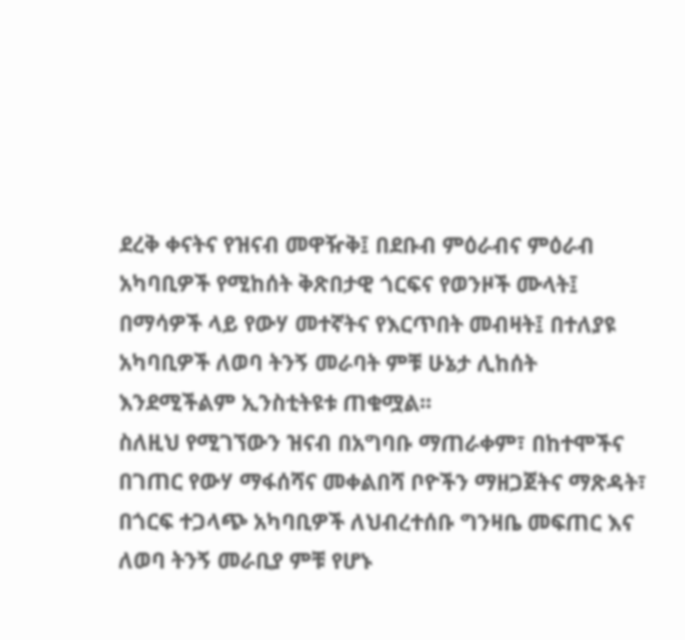ደረቅ ቀናትና የዝናብ መዋዥቅ፤ በደቡብ ምዕራብና ምዕራብ አካባቢዎች የሚከሰት ቅጽበታዊ ጎርፍና የወንዞች ሙላት፤ በማሳዎች ላይ የውሃ መተኛትና የእርጥበት መብዛት፤ በተለያዩ አካባቢዎች ለወባ ትንኝ መራባት ምቹ ሁኔታ ሊከሰት እንደሚችልም ኢንስቲትዩቱ ጠቁሟል፡፡
ስለዚህ የሚገኘውን ዝናብ በአግባቡ ማጠራቀም፣ በከተሞችና በገጠር የውሃ ማፋሰሻና መቀልበሻ ቦዮችን ማዘጋጀትና ማጽዳት፣ በጎርፍ ተጋላጭ አካባቢዎች ለህብረተሰቡ ግንዛቤ መፍጠር እና ለወባ ትንኝ መራቢያ ምቹ የሆኑ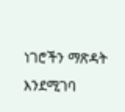ነገሮችን ማጽዳት እንደሚገባ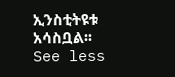ኢንስቲትዩቱ አሳስቧል፡፡
See less